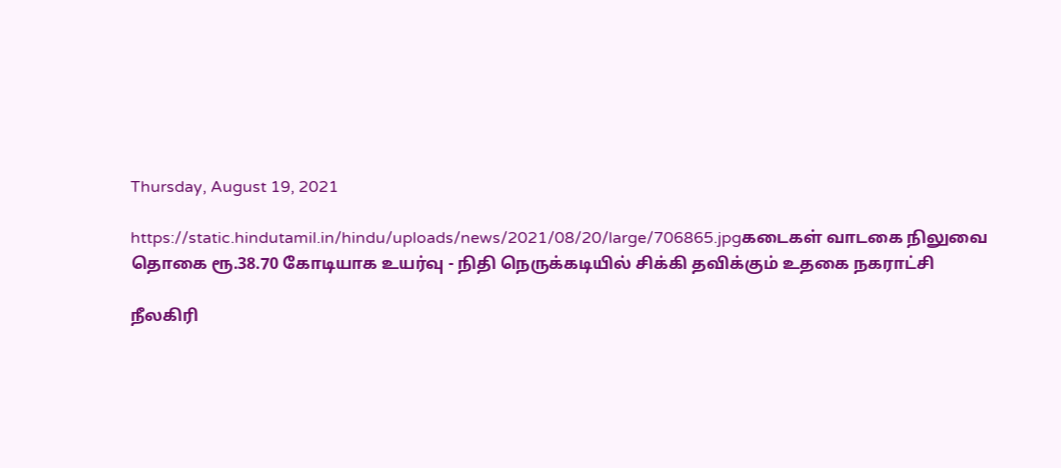Thursday, August 19, 2021

https://static.hindutamil.in/hindu/uploads/news/2021/08/20/large/706865.jpgகடைகள் வாடகை நிலுவை தொகை ரூ.38.70 கோடியாக உயர்வு - நிதி நெருக்கடியில் சிக்கி தவிக்கும் உதகை நகராட்சி

நீலகிரி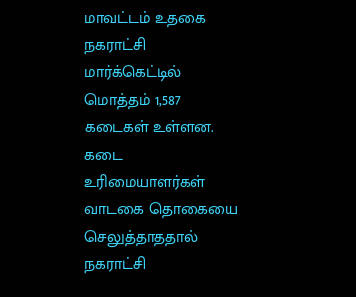மாவட்டம் உதகை நகராட்சி மார்க்கெட்டில் மொத்தம் 1,587 கடைகள் உள்ளன. கடை உரிமையாளர்கள் வாடகை தொகையை செலுத்தாததால் நகராட்சி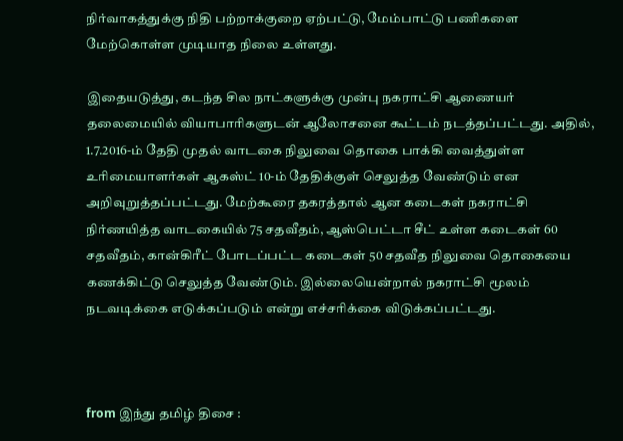நிர்வாகத்துக்கு நிதி பற்றாக்குறை ஏற்பட்டு, மேம்பாட்டு பணிகளை மேற்கொள்ள முடியாத நிலை உள்ளது.

இதையடுத்து, கடந்த சில நாட்களுக்கு முன்பு நகராட்சி ஆணையர் தலைமையில் வியாபாரிகளுடன் ஆலோசனை கூட்டம் நடத்தப்பட்டது. அதில், 1.7.2016-ம் தேதி முதல் வாடகை நிலுவை தொகை பாக்கி வைத்துள்ள உரிமையாளர்கள் ஆகஸ்ட் 10-ம் தேதிக்குள் செலுத்த வேண்டும் என அறிவுறுத்தப்பட்டது. மேற்கூரை தகரத்தால் ஆன கடைகள் நகராட்சி நிர்ணயித்த வாடகையில் 75 சதவீதம், ஆஸ்பெட்டா சீட் உள்ள கடைகள் 60 சதவீதம், கான்கிரீட் போடப்பட்ட கடைகள் 50 சதவீத நிலுவை தொகையை கணக்கிட்டு செலுத்த வேண்டும். இல்லையென்றால் நகராட்சி மூலம் நடவடிக்கை எடுக்கப்படும் என்று எச்சரிக்கை விடுக்கப்பட்டது.



from இந்து தமிழ் திசை :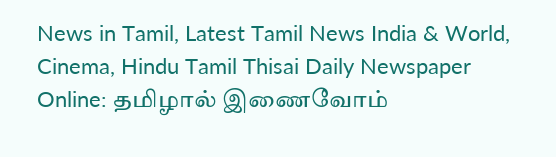News in Tamil, Latest Tamil News India & World, Cinema, Hindu Tamil Thisai Daily Newspaper Online: தமிழால் இணைவோம்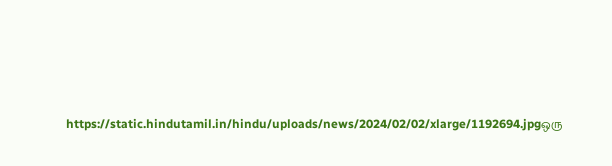https://static.hindutamil.in/hindu/uploads/news/2024/02/02/xlarge/1192694.jpgஒரு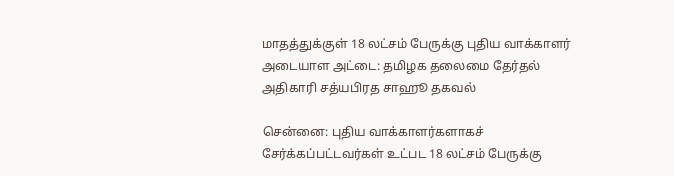மாதத்துக்குள் 18 லட்சம் பேருக்கு புதிய வாக்காளர் அடையாள அட்டை: தமிழக தலைமை தேர்தல் அதிகாரி சத்யபிரத சாஹூ தகவல்

சென்னை: புதிய வாக்காளர்களாகச் சேர்க்கப்பட்டவர்கள் உட்பட 18 லட்சம் பேருக்கு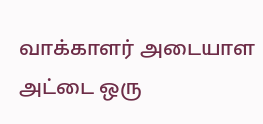வாக்காளர் அடையாள அட்டை ஒரு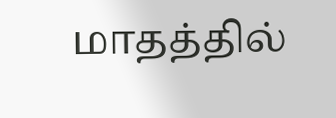மாதத்தில்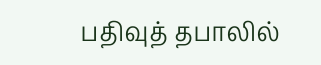பதிவுத் தபாலில்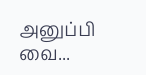அனுப்பி வை...